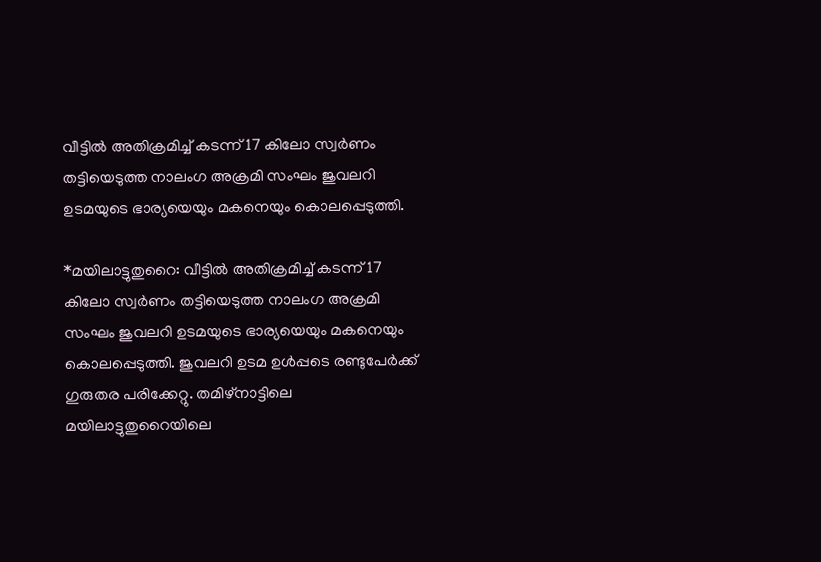വീട്ടില്‍ അതിക്രമിച്ച്‌ കടന്ന് 17 കിലോ സ്വര്‍ണം തട്ടിയെടുത്ത നാലംഗ അക്രമി സംഘം ജുവലറി ഉടമയുടെ ഭാര്യയെയും മകനെയും കൊലപ്പെടുത്തി.

*മയിലാട്ടുതുറൈ: വീട്ടില്‍ അതിക്രമിച്ച്‌ കടന്ന് 17 കിലോ സ്വര്‍ണം തട്ടിയെടുത്ത നാലംഗ അക്രമി സംഘം ജുവലറി ഉടമയുടെ ഭാര്യയെയും മകനെയും കൊലപ്പെടുത്തി. ജുവലറി ഉടമ ഉള്‍പ്പടെ രണ്ടുപേര്‍ക്ക് ഗുരുതര പരിക്കേ‌റ്റു. തമിഴ്‌നാട്ടിലെ മയിലാട്ടുതുറൈയിലെ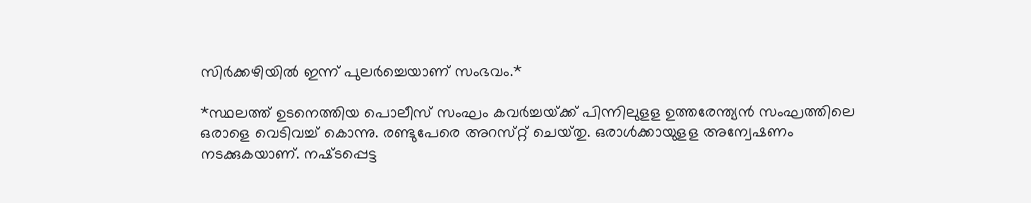സിര്‍ക്കഴിയില്‍ ഇന്ന് പുലര്‍ച്ചെയാണ് സംഭവം.*

*സ്ഥലത്ത് ഉടനെത്തിയ പൊലീസ് സംഘം കവര്‍ച്ചയ്‌ക്ക് പിന്നിലുള‌ള ഉത്തരേന്ത്യന്‍ സംഘത്തിലെ ഒരാളെ വെടിവച്ച്‌ കൊന്നു. രണ്ടുപേരെ അറസ്‌റ്റ് ചെയ്‌തു. ഒരാള്‍ക്കായുള‌ള അന്വേഷണം നടക്കുകയാണ്. നഷ്‌ടപ്പെട്ട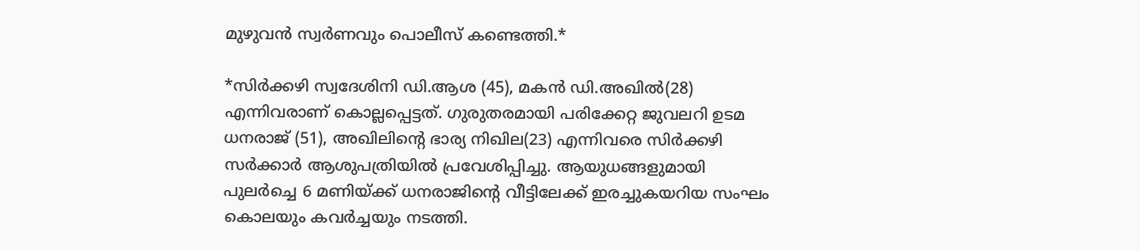മുഴുവന്‍ സ്വര്‍ണവും പൊലീസ് കണ്ടെത്തി.*

*സിര്‍ക്കഴി സ്വദേശിനി ഡി.ആശ (45), മകന്‍ ഡി.അഖില്‍(28) എന്നിവരാണ് കൊല്ലപ്പെട്ടത്. ഗുരുതരമായി പരിക്കേ‌റ്റ ജുവലറി ഉടമ ധനരാജ് (51), അഖിലിന്റെ ഭാര്യ നിഖില(23) എന്നിവരെ സിര്‍ക്കഴി സര്‍ക്കാര്‍ ആശുപത്രിയില്‍ പ്രവേശിപ്പിച്ചു. ആയുധങ്ങളുമായി പുലര്‍ച്ചെ 6 മണിയ്‌ക്ക് ധനരാജിന്റെ വീട്ടിലേക്ക് ഇരച്ചുകയറിയ സംഘം കൊലയും കവര്‍ച്ചയും നടത്തി.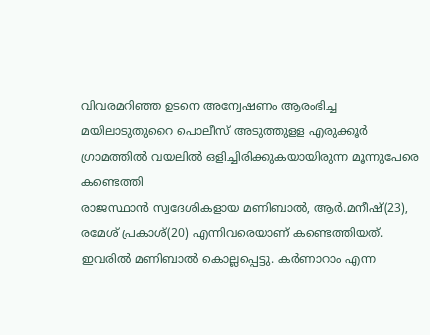വിവരമറിഞ്ഞ ഉടനെ അന്വേഷണം ആരംഭിച്ച മയിലാടുതുറൈ പൊലീസ് അടുത്തുള‌ള എരുക്കൂര്‍ ഗ്രാമത്തില്‍ വയലില്‍ ഒളിച്ചിരിക്കുകയായിരുന്ന മൂന്നുപേരെ കണ്ടെത്തി
രാജസ്ഥാന്‍ സ്വദേശികളായ മണിബാല്‍, ആര്‍.മനീഷ്(23), രമേശ് പ്രകാശ്(20) എന്നിവരെയാണ് കണ്ടെത്തിയത്. ഇവരില്‍ മണിബാല്‍ കൊല്ലപ്പെട്ടു. കര്‍ണാറാം എന്ന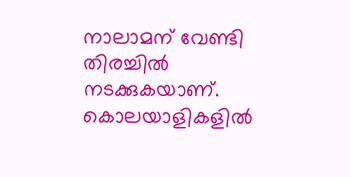നാലാമന് വേണ്ടി തിരച്ചില്‍ നടക്കുകയാണ്. കൊലയാളികളില്‍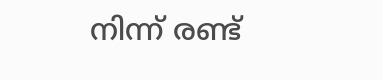നിന്ന് രണ്ട്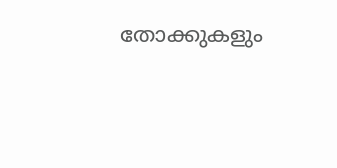തോക്കുകളും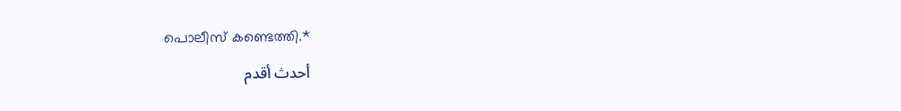പൊലീസ് കണ്ടെത്തി.*
أحدث أقدم